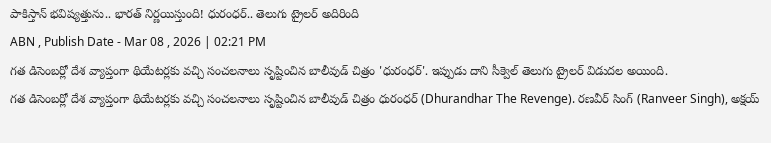పాకిస్తాన్ భవిష్యత్తును.. భారత్ నిర్ణయిస్తుంది! ధురంధర్.. తెలుగు ట్రైలర్ అదిరింది
ABN , Publish Date - Mar 08 , 2026 | 02:21 PM
గత డిసెంబర్లో దేశ వ్యాప్తంగా థియేటర్లకు వచ్చి సంచలనాలు సృష్టించిన బాలీవుడ్ చిత్రం 'ధురంధర్'. ఇప్పుడు దాని సీక్వెల్ తెలుగు ట్రైలర్ విడుదల అయింది.
గత డిసెంబర్లో దేశ వ్యాప్తంగా థియేటర్లకు వచ్చి సంచలనాలు సృష్టించిన బాలీవుడ్ చిత్రం ధురంధర్ (Dhurandhar The Revenge). రణవీర్ సింగ్ (Ranveer Singh), అక్షయ్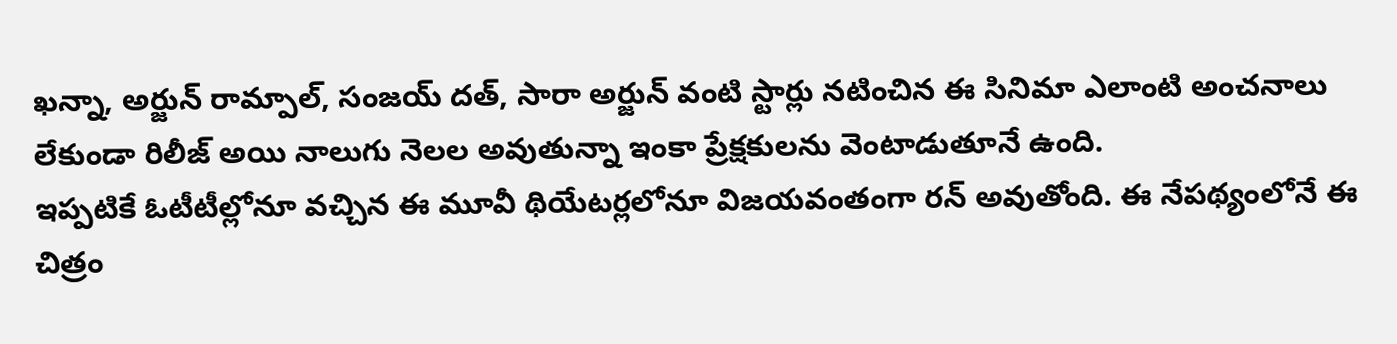ఖన్నా, అర్జున్ రామ్పాల్, సంజయ్ దత్, సారా అర్జున్ వంటి స్టార్లు నటించిన ఈ సినిమా ఎలాంటి అంచనాలు లేకుండా రిలీజ్ అయి నాలుగు నెలల అవుతున్నా ఇంకా ప్రేక్షకులను వెంటాడుతూనే ఉంది.
ఇప్పటికే ఓటీటీల్లోనూ వచ్చిన ఈ మూవీ థియేటర్లలోనూ విజయవంతంగా రన్ అవుతోంది. ఈ నేపథ్యంలోనే ఈ చిత్రం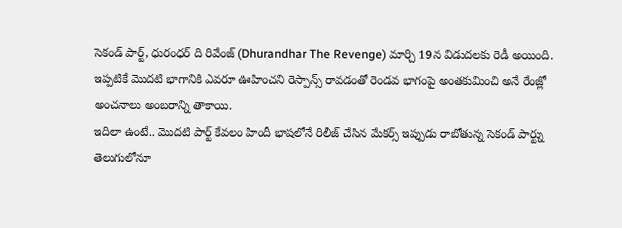సెకండ్ పార్ట్, ధురంధర్ ది రివేంజ్ (Dhurandhar The Revenge) మార్చి 19న విడుదలకు రెడీ అయింది. ఇప్పటికే మొదటి భాగానికి ఎవరూ ఊహించని రెస్పాన్స్ రావడంతో రెండవ భాగంపై అంతకుమించి అనే రేంజ్లో అంచనాలు అంబరాన్ని తాకాయి.
ఇదిలా ఉంటే.. మొదటి పార్ట్ కేవలం హిందీ భాషలోనే రిలీజ్ చేసిన మేకర్స్ ఇప్పుడు రాబోతున్న సెకండ్ పార్ట్ను తెలుగులోనూ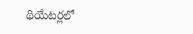థియేటర్లలో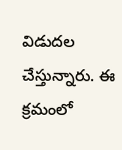విడుదల చేస్తున్నారు. ఈ క్రమంలో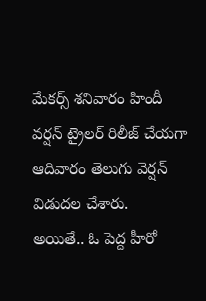మేకర్స్ శనివారం హిందీ వర్షన్ ట్రైలర్ రిలీజ్ చేయగా ఆదివారం తెలుగు వెర్షన్ విడుదల చేశారు.
అయితే.. ఓ పెద్ద హీరో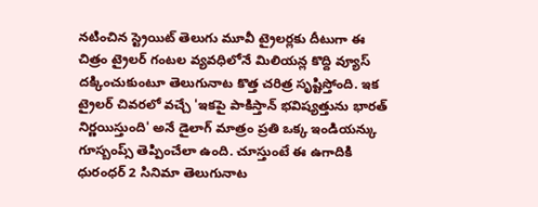నటించిన స్ట్రెయిట్ తెలుగు మూవీ ట్రైలర్లకు దీటుగా ఈ చిత్రం ట్రైలర్ గంటల వ్యవధిలోనే మిలియన్ల కొద్ది వ్యూస్ దక్కించుకుంటూ తెలుగునాట కొత్త చరిత్ర సృష్టిస్తోంది. ఇక ట్రైలర్ చివరలో వచ్చే 'ఇకపై పాకిస్తాన్ భవిష్యత్తును భారత్ నిర్ణయిస్తుంది' అనే డైలాగ్ మాత్రం ప్రతి ఒక్క ఇండియన్కు గూస్బంప్స్ తెప్పించేలా ఉంది. చూస్తుంటే ఈ ఉగాదికి ధురంధర్ 2 సినిమా తెలుగునాట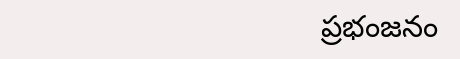ప్రభంజనం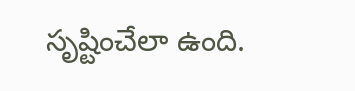సృష్టించేలా ఉంది.